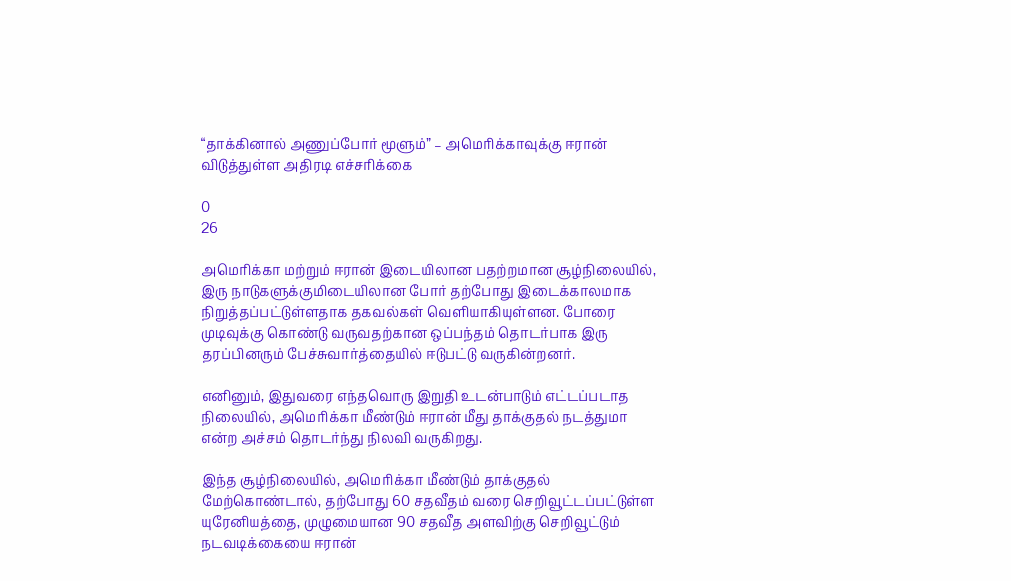“தாக்கினால் அணுப்போர் மூளும்” – அமெரிக்காவுக்கு ஈரான் விடுத்துள்ள அதிரடி எச்சரிக்கை

0
26

அமெரிக்கா மற்றும் ஈரான் இடையிலான பதற்றமான சூழ்நிலையில், இரு நாடுகளுக்குமிடையிலான போர் தற்போது இடைக்காலமாக நிறுத்தப்பட்டுள்ளதாக தகவல்கள் வெளியாகியுள்ளன. போரை முடிவுக்கு கொண்டு வருவதற்கான ஒப்பந்தம் தொடர்பாக இரு தரப்பினரும் பேச்சுவார்த்தையில் ஈடுபட்டு வருகின்றனர்.

எனினும், இதுவரை எந்தவொரு இறுதி உடன்பாடும் எட்டப்படாத நிலையில், அமெரிக்கா மீண்டும் ஈரான் மீது தாக்குதல் நடத்துமா என்ற அச்சம் தொடர்ந்து நிலவி வருகிறது.

இந்த சூழ்நிலையில், அமெரிக்கா மீண்டும் தாக்குதல் மேற்கொண்டால், தற்போது 60 சதவீதம் வரை செறிவூட்டப்பட்டுள்ள யுரேனியத்தை, முழுமையான 90 சதவீத அளவிற்கு செறிவூட்டும் நடவடிக்கையை ஈரான்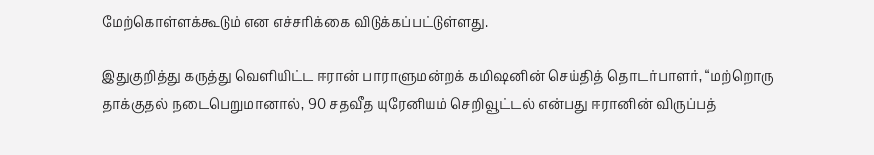மேற்கொள்ளக்கூடும் என எச்சரிக்கை விடுக்கப்பட்டுள்ளது.

இதுகுறித்து கருத்து வெளியிட்ட ஈரான் பாராளுமன்றக் கமிஷனின் செய்தித் தொடர்பாளர், “மற்றொரு தாக்குதல் நடைபெறுமானால், 90 சதவீத யுரேனியம் செறிவூட்டல் என்பது ஈரானின் விருப்பத்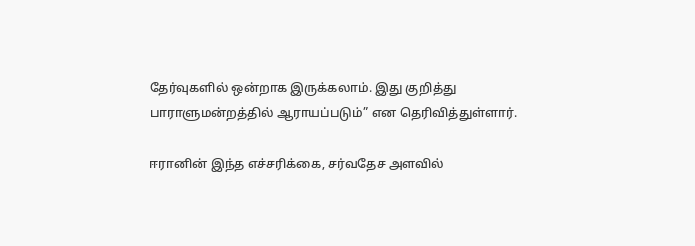தேர்வுகளில் ஒன்றாக இருக்கலாம். இது குறித்து பாராளுமன்றத்தில் ஆராயப்படும்” என தெரிவித்துள்ளார்.

ஈரானின் இந்த எச்சரிக்கை, சர்வதேச அளவில்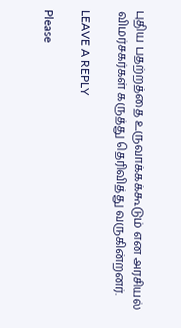புதிய பதற்றத்தை உருவாக்கக்கூடும் என அரசியல் விமர்சகர்கள் கருத்து தெரிவித்து வருகின்றனர்.

LEAVE A REPLY

Please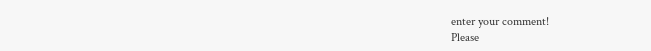enter your comment!
Please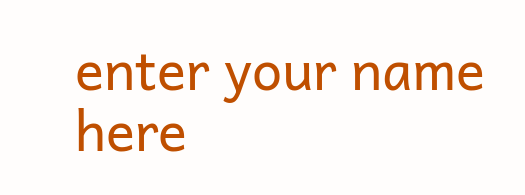enter your name here